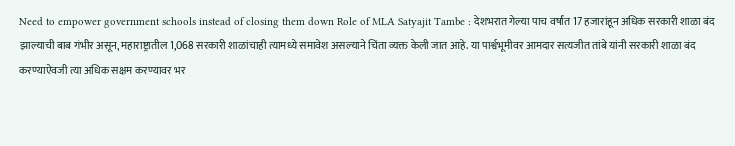Need to empower government schools instead of closing them down Role of MLA Satyajit Tambe : देशभरात गेल्या पाच वर्षांत 17 हजारांहून अधिक सरकारी शाळा बंद झाल्याची बाब गंभीर असून, महाराष्ट्रातील 1,068 सरकारी शाळांचाही त्यामध्ये समावेश असल्याने चिंता व्यक्त केली जात आहे. या पार्श्वभूमीवर आमदार सत्यजीत तांबे यांनी सरकारी शाळा बंद करण्याऐवजी त्या अधिक सक्षम करण्यावर भर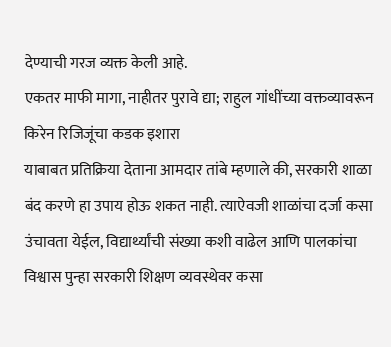देण्याची गरज व्यक्त केली आहे.
एकतर माफी मागा, नाहीतर पुरावे द्या; राहुल गांधींच्या वक्तव्यावरून किरेन रिजिजूंचा कडक इशारा
याबाबत प्रतिक्रिया देताना आमदार तांबे म्हणाले की, सरकारी शाळा बंद करणे हा उपाय होऊ शकत नाही. त्याऐवजी शाळांचा दर्जा कसा उंचावता येईल, विद्यार्थ्यांची संख्या कशी वाढेल आणि पालकांचा विश्वास पुन्हा सरकारी शिक्षण व्यवस्थेवर कसा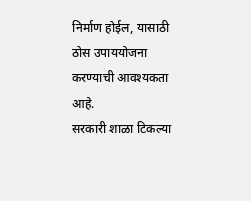निर्माण होईल, यासाठी ठोस उपाययोजना करण्याची आवश्यकता आहे.
सरकारी शाळा टिकल्या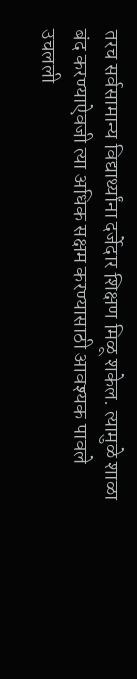तरच सर्वसामान्य विद्यार्थ्यांना दर्जेदार शिक्षण मिळू शकेल. त्यामुळे शाळा बंद करण्याऐवजी त्या अधिक सक्षम करण्यासाठी आवश्यक पावले उचलली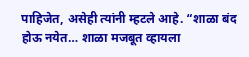पाहिजेत, असेही त्यांनी म्हटले आहे. “शाळा बंद होऊ नयेत… शाळा मजबूत व्हायला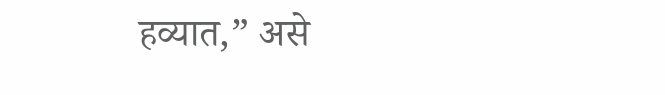हव्यात,” असे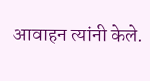आवाहन त्यांनी केले.